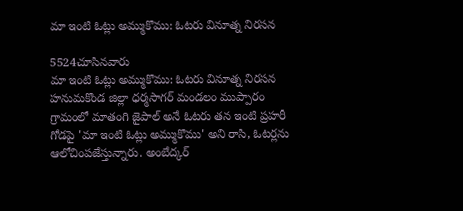మా ఇంటి ఓట్లు అమ్ముకొము: ఓటరు వినూత్న నిరసన

5524చూసినవారు
మా ఇంటి ఓట్లు అమ్ముకొము: ఓటరు వినూత్న నిరసన
హనుమకొండ జిల్లా ధర్మసాగర్ మండలం ముప్పారం గ్రామంలో మాతంగి జైపాల్ అనే ఓటరు తన ఇంటి ప్రహరీ గోడపై 'మా ఇంటి ఓట్లు అమ్ముకొము' అని రాసి, ఓటర్లను ఆలోచింపజేస్తున్నారు. అంబేద్కర్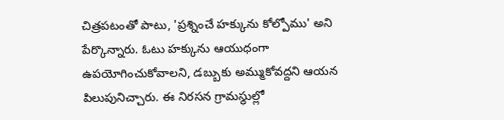చిత్రపటంతో పాటు, 'ప్రశ్నించే హక్కును కోల్పోము' అని పేర్కొన్నారు. ఓటు హక్కును ఆయుధంగా ఉపయోగించుకోవాలని, డబ్బుకు అమ్ముకోవద్దని ఆయన పిలుపునిచ్చారు. ఈ నిరసన గ్రామస్థుల్లో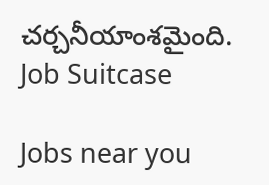చర్చనీయాంశమైంది.
Job Suitcase

Jobs near you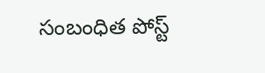సంబంధిత పోస్ట్